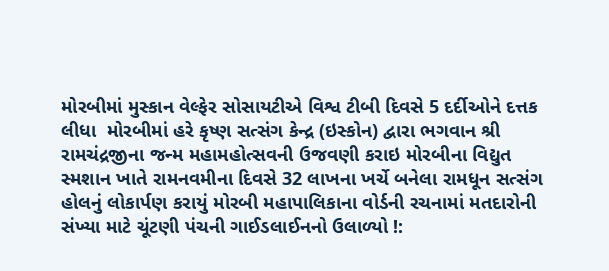મોરબીમાં મુસ્કાન વેલ્ફેર સોસાયટીએ વિશ્વ ટીબી દિવસે 5 દર્દીઓને દત્તક લીધા  મોરબીમાં હરે કૃષ્ણ સત્સંગ કેન્દ્ર (ઇસ્કોન) દ્વારા ભગવાન શ્રી રામચંદ્રજીના જન્મ મહામહોત્સવની ઉજવણી કરાઇ મોરબીના વિદ્યુત સ્મશાન ખાતે રામનવમીના દિવસે 32 લાખના ખર્ચે બનેલા રામધૂન સત્સંગ હોલનું લોકાર્પણ કરાયું મોરબી મહાપાલિકાના વોર્ડની રચનામાં મતદારોની સંખ્યા માટે ચૂંટણી પંચની ગાઈડલાઈનનો ઉલાળ્યો !: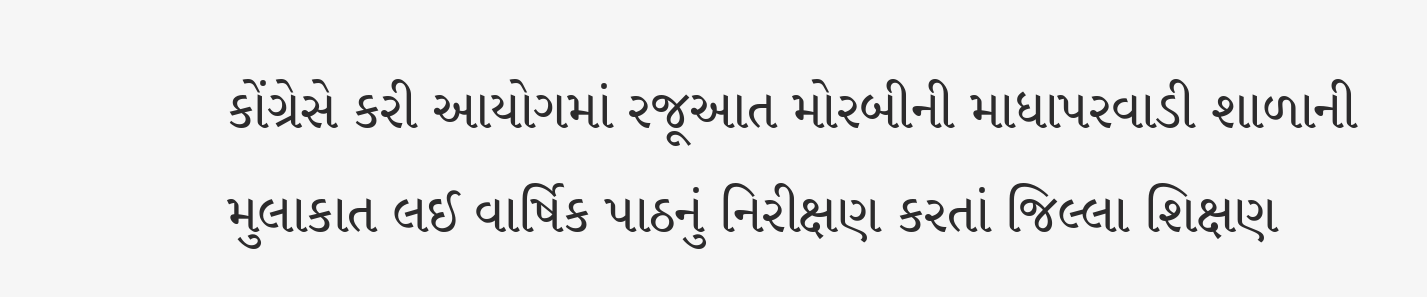કોંગ્રેસે કરી આયોગમાં રજૂઆત મોરબીની માધાપરવાડી શાળાની મુલાકાત લઈ વાર્ષિક પાઠનું નિરીક્ષણ કરતાં જિલ્લા શિક્ષણ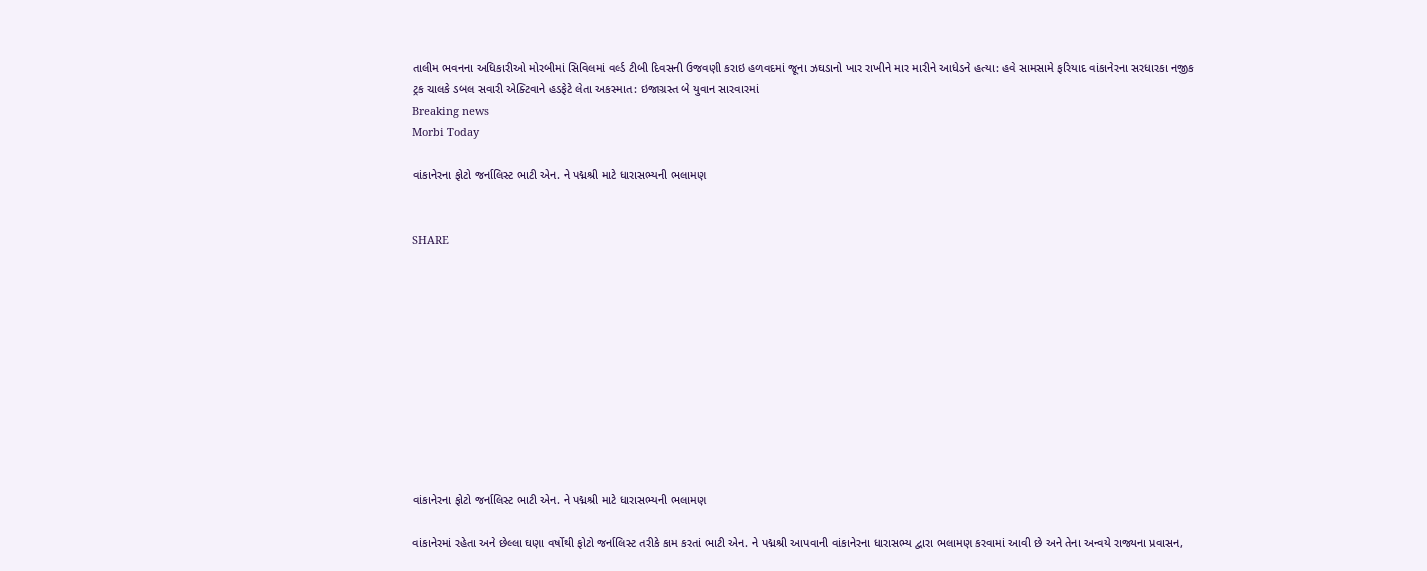તાલીમ ભવનના અધિકારીઓ મોરબીમાં સિવિલમાં વર્લ્ડ ટીબી દિવસની ઉજવણી કરાઇ હળવદમાં જૂના ઝઘડાનો ખાર રાખીને માર મારીને આધેડને હત્યા: હવે સામસામે ફરિયાદ વાંકાનેરના સરધારકા નજીક ટ્રક ચાલકે ડબલ સવારી એક્ટિવાને હડફેટે લેતા અકસ્માત: ઇજાગ્રસ્ત બે યુવાન સારવારમાં
Breaking news
Morbi Today

વાંકાનેરના ફોટો જર્નાલિસ્ટ ભાટી એન. ને પદ્મશ્રી માટે ધારાસભ્યની ભલામણ


SHARE











વાંકાનેરના ફોટો જર્નાલિસ્ટ ભાટી એન. ને પદ્મશ્રી માટે ધારાસભ્યની ભલામણ

વાંકાનેરમાં રહેતા અને છેલ્લા ઘણા વર્ષોથી ફોટો જર્નાલિસ્ટ તરીકે કામ કરતાં ભાટી એન. ને પદ્મશ્રી આપવાની વાંકાનેરના ધારાસભ્ય દ્વારા ભલામણ કરવામાં આવી છે અને તેના અન્વયે રાજ્યના પ્રવાસન,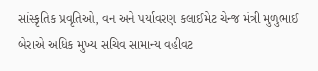સાંસ્કૃતિક પ્રવૃતિઓ, વન અને પર્યાવરણ કલાઈમેટ ચેન્જ મંત્રી મુળુભાઈ બેરાએ અધિક મુખ્ય સચિવ સામાન્ય વહીવટ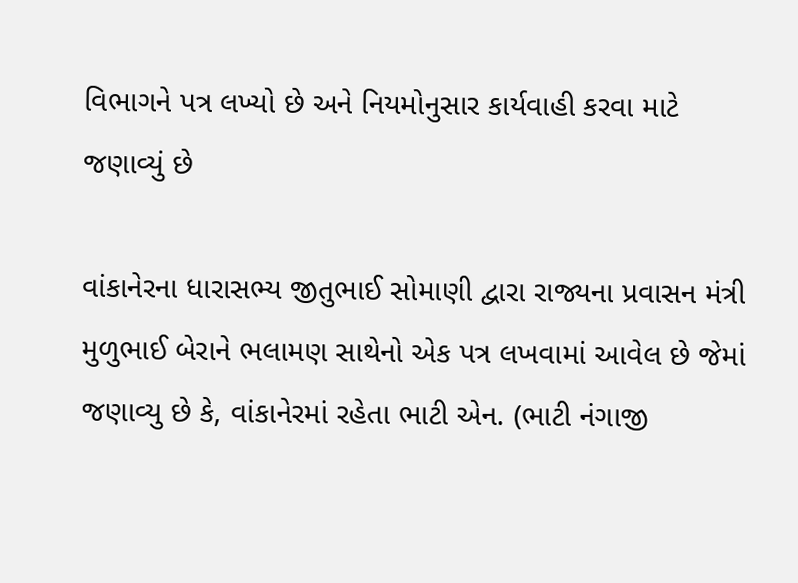વિભાગને પત્ર લખ્યો છે અને નિયમોનુસાર કાર્યવાહી કરવા માટે જણાવ્યું છે

વાંકાનેરના ધારાસભ્ય જીતુભાઈ સોમાણી દ્વારા રાજ્યના પ્રવાસન મંત્રી મુળુભાઈ બેરાને ભલામણ સાથેનો એક પત્ર લખવામાં આવેલ છે જેમાં જણાવ્યુ છે કે, વાંકાનેરમાં રહેતા ભાટી એન. (ભાટી નંગાજી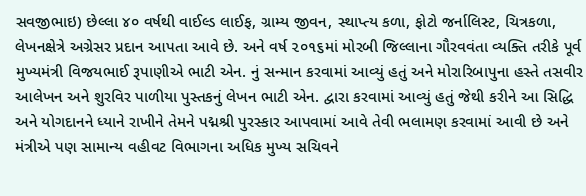સવજીભાઇ) છેલ્લા ૪૦ વર્ષથી વાઈલ્ડ લાઈફ, ગ્રામ્ય જીવન, સ્થાપ્ત્ય કળા, ફોટો જર્નાલિસ્ટ, ચિત્રકળા, લેખનક્ષેત્રે અગ્રેસર પ્રદાન આપતા આવે છે. અને વર્ષ ૨૦૧૬માં મોરબી જિલ્લાના ગૌરવવંતા વ્યક્તિ તરીકે પૂર્વ મુખ્યમંત્રી વિજયભાઈ રૂપાણીએ ભાટી એન. નું સન્માન કરવામાં આવ્યું હતું અને મોરારિબાપુના હસ્તે તસવીર આલેખન અને શુરવિર પાળીયા પુસ્તકનું લેખન ભાટી એન. દ્વારા કરવામાં આવ્યું હતું જેથી કરીને આ સિદ્ધિ અને યોગદાનને ધ્યાને રાખીને તેમને પદ્મશ્રી પુરસ્કાર આપવામાં આવે તેવી ભલામણ કરવામાં આવી છે અને મંત્રીએ પણ સામાન્ય વહીવટ વિભાગના અધિક મુખ્ય સચિવને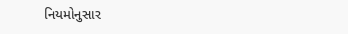નિયમોનુસાર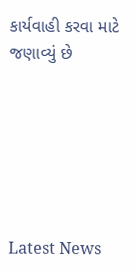કાર્યવાહી કરવા માટે જણાવ્યું છે






Latest News